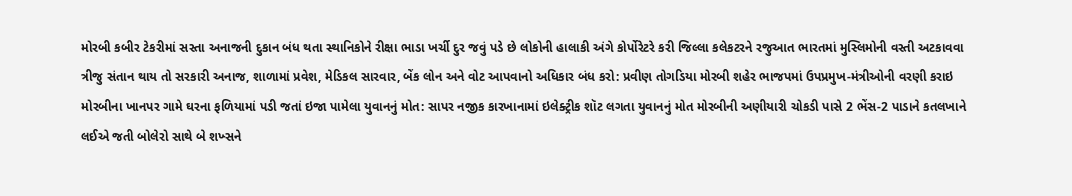મોરબી કબીર ટેકરીમાં સસ્તા અનાજની દુકાન બંધ થતા સ્થાનિકોને રીક્ષા ભાડા ખર્ચી દુર જવું પડે છે લોકોની હાલાકી અંગે કોર્પોરેટરે કરી જિલ્લા કલેકટરને રજુઆત ભારતમાં મુસ્લિમોની વસ્તી અટકાવવા ત્રીજુ સંતાન થાય તો સરકારી અનાજ, શાળામાં પ્રવેશ, મેડિકલ સારવાર, બેંક લોન અને વોટ આપવાનો અધિકાર બંધ કરો: પ્રવીણ તોગડિયા મોરબી શહેર ભાજપમાં ઉપપ્રમુખ-મંત્રીઓની વરણી કરાઇ મોરબીના ખાનપર ગામે ઘરના ફળિયામાં પડી જતાં ઇજા પામેલા યુવાનનું મોત: સાપર નજીક કારખાનામાં ઇલેક્ટ્રીક શૉટ લગતા યુવાનનું મોત મોરબીની અણીયારી ચોકડી પાસે 2 ભેંસ-2 પાડાને કતલખાને લઈએ જતી બોલેરો સાથે બે શખ્સને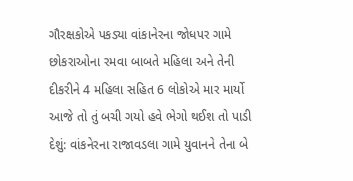ગૌરક્ષકોએ પકડ્યા વાંકાનેરના જોધપર ગામે છોકરાઓના રમવા બાબતે મહિલા અને તેની દીકરીને 4 મહિલા સહિત 6 લોકોએ માર માર્યો આજે તો તું બચી ગયો હવે ભેગો થઈશ તો પાડી દેશું: વાંકનેરના રાજાવડલા ગામે યુવાનને તેના બે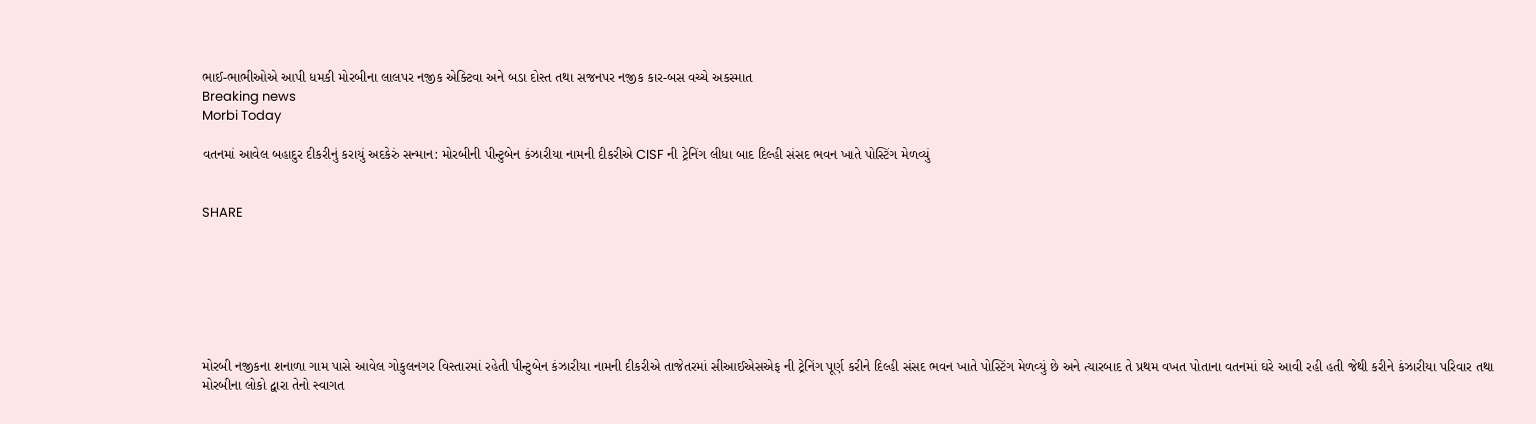ભાઈ-ભાભીઓએ આપી ધમકી મોરબીના લાલપર નજીક એક્ટિવા અને બડા દોસ્ત તથા સજનપર નજીક કાર-બસ વચ્ચે અકસ્માત
Breaking news
Morbi Today

વતનમાં આવેલ બહાદુર દીકરીનું કરાયું અદકેરું સન્માન: મોરબીની પીન્ટુબેન કંઝારીયા નામની દીકરીએ CISF ની ટ્રેનિંગ લીધા બાદ દિલ્હી સંસદ ભવન ખાતે પોસ્ટિંગ મેળવ્યું


SHARE







મોરબી નજીકના શનાળા ગામ પાસે આવેલ ગોકુલનગર વિસ્તારમાં રહેતી પીન્ટુબેન કંઝારીયા નામની દીકરીએ તાજેતરમાં સીઆઈએસએફ ની ટ્રેનિંગ પૂર્ણ કરીને દિલ્હી સંસદ ભવન ખાતે પોસ્ટિંગ મેળવ્યું છે અને ત્યારબાદ તે પ્રથમ વખત પોતાના વતનમાં ઘરે આવી રહી હતી જેથી કરીને કંઝારીયા પરિવાર તથા મોરબીના લોકો દ્વારા તેનો સ્વાગત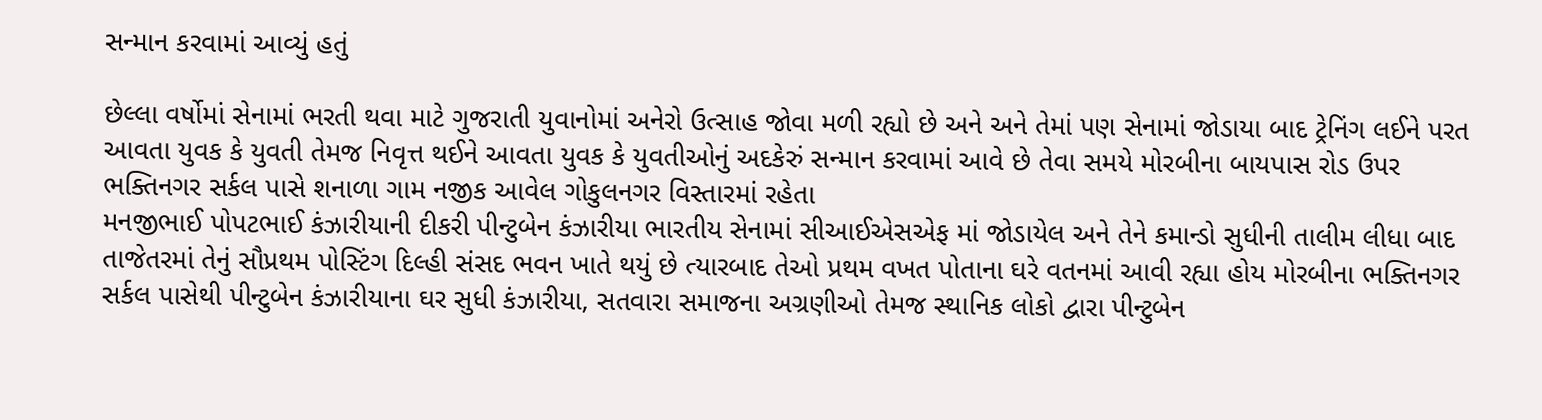સન્માન કરવામાં આવ્યું હતું

છેલ્લા વર્ષોમાં સેનામાં ભરતી થવા માટે ગુજરાતી યુવાનોમાં અનેરો ઉત્સાહ જોવા મળી રહ્યો છે અને અને તેમાં પણ સેનામાં જોડાયા બાદ ટ્રેનિંગ લઈને પરત આવતા યુવક કે યુવતી તેમજ નિવૃત્ત થઈને આવતા યુવક કે યુવતીઓનું અદકેરું સન્માન કરવામાં આવે છે તેવા સમયે મોરબીના બાયપાસ રોડ ઉપર ભક્તિનગર સર્કલ પાસે શનાળા ગામ નજીક આવેલ ગોકુલનગર વિસ્તારમાં રહેતા
મનજીભાઈ પોપટભાઈ કંઝારીયાની દીકરી પીન્ટુબેન કંઝારીયા ભારતીય સેનામાં સીઆઈએસએફ માં જોડાયેલ અને તેને કમાન્ડો સુધીની તાલીમ લીધા બાદ તાજેતરમાં તેનું સૌપ્રથમ પોસ્ટિંગ દિલ્હી સંસદ ભવન ખાતે થયું છે ત્યારબાદ તેઓ પ્રથમ વખત પોતાના ઘરે વતનમાં આવી રહ્યા હોય મોરબીના ભક્તિનગર સર્કલ પાસેથી પીન્ટુબેન કંઝારીયાના ઘર સુધી કંઝારીયા, સતવારા સમાજના અગ્રણીઓ તેમજ સ્થાનિક લોકો દ્વારા પીન્ટુબેન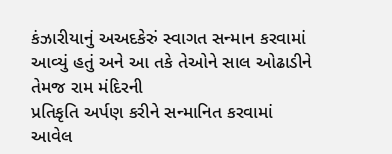કંઝારીયાનું અઅદકેરું સ્વાગત સન્માન કરવામાં આવ્યું હતું અને આ તકે તેઓને સાલ ઓઢાડીને તેમજ રામ મંદિરની
પ્રતિકૃતિ અર્પણ કરીને સન્માનિત કરવામાં આવેલ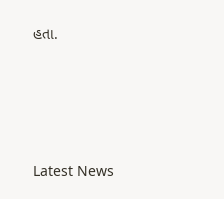હતા.






Latest News